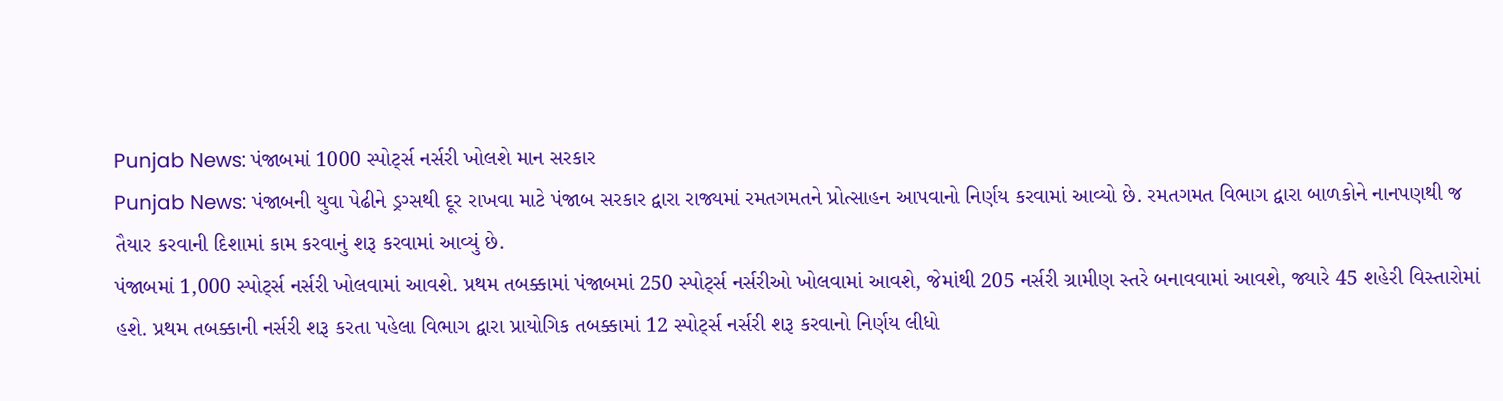Punjab News: પંજાબમાં 1000 સ્પોર્ટ્સ નર્સરી ખોલશે માન સરકાર
Punjab News: પંજાબની યુવા પેઢીને ડ્રગ્સથી દૂર રાખવા માટે પંજાબ સરકાર દ્વારા રાજ્યમાં રમતગમતને પ્રોત્સાહન આપવાનો નિર્ણય કરવામાં આવ્યો છે. રમતગમત વિભાગ દ્વારા બાળકોને નાનપણથી જ તૈયાર કરવાની દિશામાં કામ કરવાનું શરૂ કરવામાં આવ્યું છે.
પંજાબમાં 1,000 સ્પોર્ટ્સ નર્સરી ખોલવામાં આવશે. પ્રથમ તબક્કામાં પંજાબમાં 250 સ્પોર્ટ્સ નર્સરીઓ ખોલવામાં આવશે, જેમાંથી 205 નર્સરી ગ્રામીણ સ્તરે બનાવવામાં આવશે, જ્યારે 45 શહેરી વિસ્તારોમાં હશે. પ્રથમ તબક્કાની નર્સરી શરૂ કરતા પહેલા વિભાગ દ્વારા પ્રાયોગિક તબક્કામાં 12 સ્પોર્ટ્સ નર્સરી શરૂ કરવાનો નિર્ણય લીધો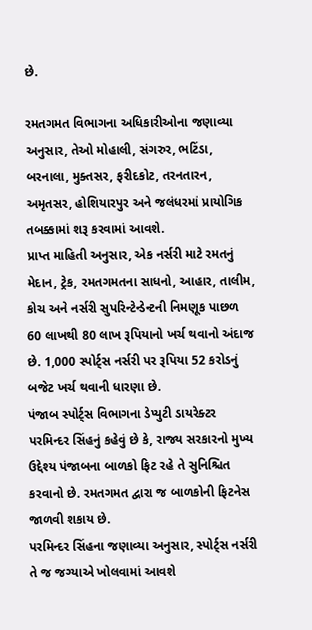છે.

રમતગમત વિભાગના અધિકારીઓના જણાવ્યા અનુસાર, તેઓ મોહાલી, સંગરુર, ભટિંડા, બરનાલા, મુક્તસર, ફરીદકોટ, તરનતારન, અમૃતસર, હોશિયારપુર અને જલંધરમાં પ્રાયોગિક તબક્કામાં શરૂ કરવામાં આવશે.
પ્રાપ્ત માહિતી અનુસાર, એક નર્સરી માટે રમતનું મેદાન, ટ્રેક, રમતગમતના સાધનો, આહાર, તાલીમ, કોચ અને નર્સરી સુપરિન્ટેન્ડેન્ટની નિમણૂક પાછળ 60 લાખથી 80 લાખ રૂપિયાનો ખર્ચ થવાનો અંદાજ છે. 1,000 સ્પોર્ટ્સ નર્સરી પર રૂપિયા 52 કરોડનું બજેટ ખર્ચ થવાની ધારણા છે.
પંજાબ સ્પોર્ટ્સ વિભાગના ડેપ્યુટી ડાયરેક્ટર પરમિન્દર સિંહનું કહેવું છે કે, રાજ્ય સરકારનો મુખ્ય ઉદ્દેશ્ય પંજાબના બાળકો ફિટ રહે તે સુનિશ્ચિત કરવાનો છે. રમતગમત દ્વારા જ બાળકોની ફિટનેસ જાળવી શકાય છે.
પરમિન્દર સિંહના જણાવ્યા અનુસાર, સ્પોર્ટ્સ નર્સરી તે જ જગ્યાએ ખોલવામાં આવશે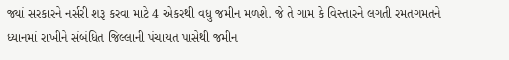જ્યાં સરકારને નર્સરી શરૂ કરવા માટે 4 એકરથી વધુ જમીન મળશે. જે તે ગામ કે વિસ્તારને લગતી રમતગમતને ધ્યાનમાં રાખીને સંબંધિત જિલ્લાની પંચાયત પાસેથી જમીન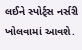લઈને સ્પોર્ટ્સ નર્સરી ખોલવામાં આવશે.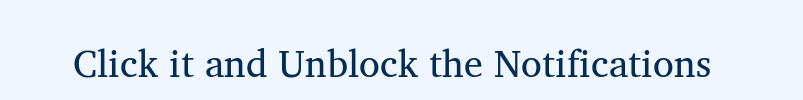Click it and Unblock the Notifications